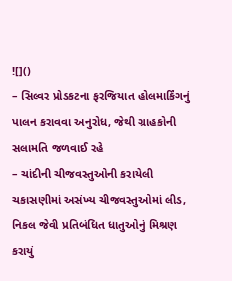![]()
– સિલ્વર પ્રોડકટના ફરજિયાત હોલમાર્કિંગનું પાલન કરાવવા અનુરોધ, જેથી ગ્રાહકોની સલામતિ જળવાઈ રહે
– ચાંદીની ચીજવસ્તુઓની કરાયેલી ચકાસણીમાં અસંખ્ય ચીજવસ્તુઓમાં લીડ, નિકલ જેવી પ્રતિબંધિત ધાતુઓનું મિશ્રણ કરાયું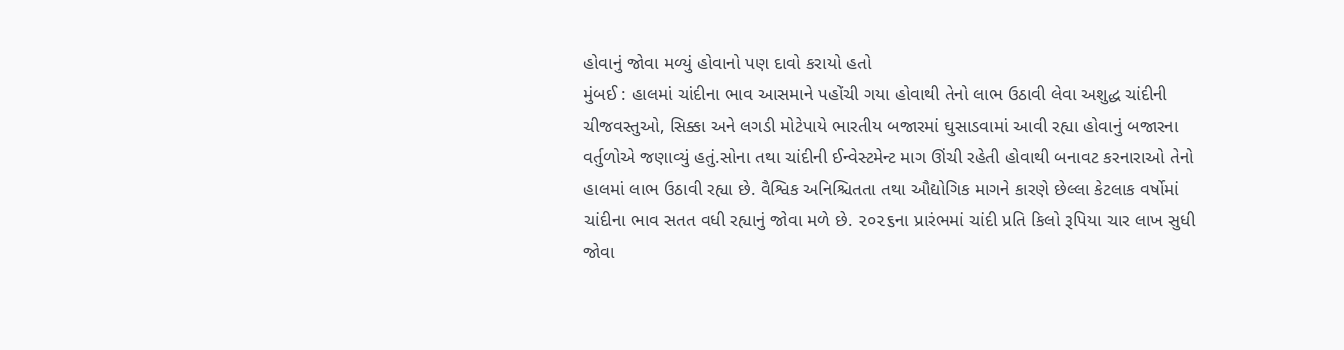હોવાનું જોવા મળ્યું હોવાનો પણ દાવો કરાયો હતો
મુંબઈ : હાલમાં ચાંદીના ભાવ આસમાને પહોંચી ગયા હોવાથી તેનો લાભ ઉઠાવી લેવા અશુદ્ધ ચાંદીની ચીજવસ્તુઓ, સિક્કા અને લગડી મોટેપાયે ભારતીય બજારમાં ઘુસાડવામાં આવી રહ્યા હોવાનું બજારના વર્તુળોએ જણાવ્યું હતું.સોના તથા ચાંદીની ઈન્વેસ્ટમેન્ટ માગ ઊંચી રહેતી હોવાથી બનાવટ કરનારાઓ તેનો હાલમાં લાભ ઉઠાવી રહ્યા છે. વૈશ્વિક અનિશ્ચિતતા તથા ઔદ્યોગિક માગને કારણે છેલ્લા કેટલાક વર્ષોમાં ચાંદીના ભાવ સતત વધી રહ્યાનું જોવા મળે છે. ૨૦૨૬ના પ્રારંભમાં ચાંદી પ્રતિ કિલો રૂપિયા ચાર લાખ સુધી જોવા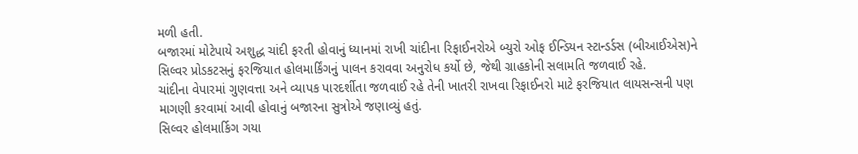મળી હતી.
બજારમાં મોટેપાયે અશુદ્ધ ચાંદી ફરતી હોવાનું ધ્યાનમાં રાખી ચાંદીના રિફાઈનરોએ બ્યુરો ઓફ ઈન્ડિયન સ્ટાન્ડર્ડસ (બીઆઈએસ)ને સિલ્વર પ્રોડકટસનું ફરજિયાત હોલમાર્કિંગનું પાલન કરાવવા અનુરોધ કર્યો છે, જેથી ગ્રાહકોની સલામતિ જળવાઈ રહે.
ચાંદીના વેપારમાં ગુણવત્તા અને વ્યાપક પારદર્શીતા જળવાઈ રહે તેની ખાતરી રાખવા રિફાઈનરો માટે ફરજિયાત લાયસન્સની પણ માગણી કરવામાં આવી હોવાનું બજારના સુત્રોએ જણાવ્યું હતું.
સિલ્વર હોલમાર્કિગ ગયા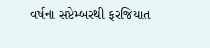વર્ષના સપ્ટેમ્બરથી ફરજિયાત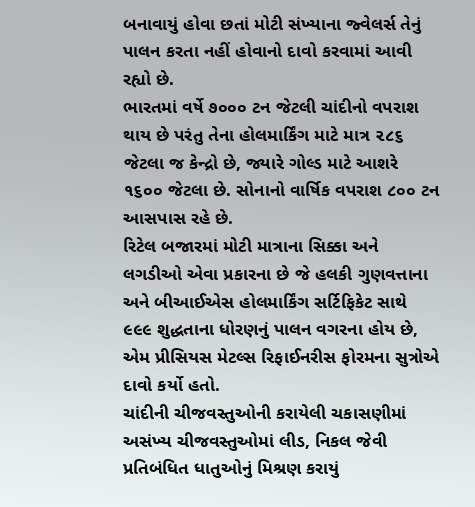બનાવાયું હોવા છતાં મોટી સંખ્યાના જ્વેલર્સ તેનું પાલન કરતા નહીં હોવાનો દાવો કરવામાં આવી રહ્યો છે.
ભારતમાં વર્ષે ૭૦૦૦ ટન જેટલી ચાંદીનો વપરાશ થાય છે પરંતુ તેના હોલમાર્કિંગ માટે માત્ર ૨૮૬ જેટલા જ કેન્દ્રો છે, જ્યારે ગોલ્ડ માટે આશરે ૧૬૦૦ જેટલા છે. સોનાનો વાર્ષિક વપરાશ ૮૦૦ ટન આસપાસ રહે છે.
રિટેલ બજારમાં મોટી માત્રાના સિક્કા અને લગડીઓ એવા પ્રકારના છે જે હલકી ગુણવત્તાના અને બીઆઈએસ હોલમાર્કિંગ સર્ટિફિકેટ સાથે ૯૯૯ શુદ્ધતાના ધોરણનું પાલન વગરના હોય છે, એમ પ્રીસિયસ મેટલ્સ રિફાઈનરીસ ફોરમના સુત્રોએ દાવો કર્યો હતો.
ચાંદીની ચીજવસ્તુઓની કરાયેલી ચકાસણીમાં અસંખ્ય ચીજવસ્તુઓમાં લીડ, નિકલ જેવી પ્રતિબંધિત ધાતુઓનું મિશ્રણ કરાયું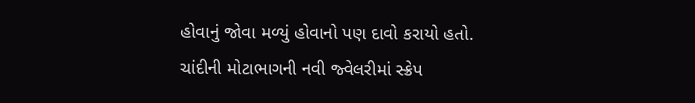હોવાનું જોવા મળ્યું હોવાનો પણ દાવો કરાયો હતો.
ચાંદીની મોટાભાગની નવી જ્વેલરીમાં સ્ક્રેપ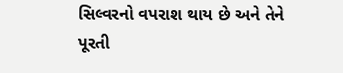સિલ્વરનો વપરાશ થાય છે અને તેને પૂરતી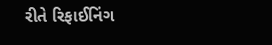રીતે રિફાઈનિંગ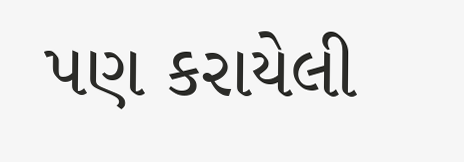પણ કરાયેલી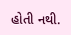હોતી નથી.